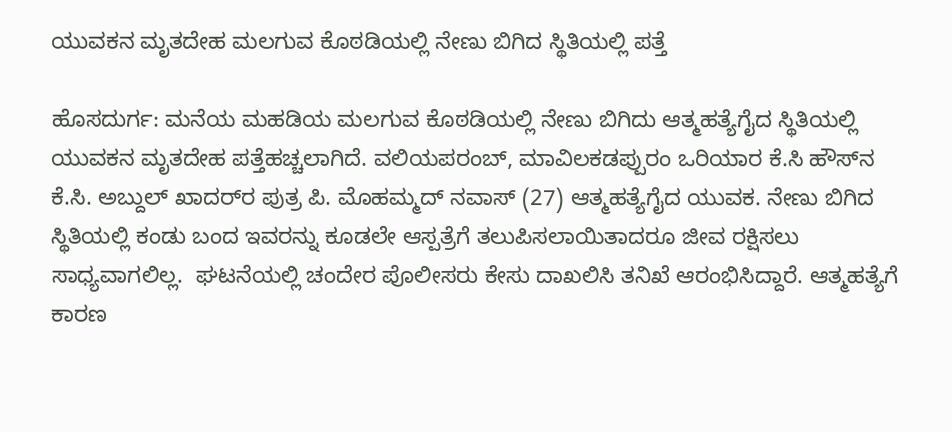ಯುವಕನ ಮೃತದೇಹ ಮಲಗುವ ಕೊಠಡಿಯಲ್ಲಿ ನೇಣು ಬಿಗಿದ ಸ್ಥಿತಿಯಲ್ಲಿ ಪತ್ತೆ

ಹೊಸದುರ್ಗ: ಮನೆಯ ಮಹಡಿಯ ಮಲಗುವ ಕೊಠಡಿಯಲ್ಲಿ ನೇಣು ಬಿಗಿದು ಆತ್ಮಹತ್ಯೆಗೈದ ಸ್ಥಿತಿಯಲ್ಲಿ ಯುವಕನ ಮೃತದೇಹ ಪತ್ತೆಹಚ್ಚಲಾಗಿದೆ. ವಲಿಯಪರಂಬ್, ಮಾವಿಲಕಡಪ್ಪುರಂ ಒರಿಯಾರ ಕೆ.ಸಿ ಹೌಸ್‌ನ ಕೆ.ಸಿ. ಅಬ್ದುಲ್ ಖಾದರ್‌ರ ಪುತ್ರ ಪಿ. ಮೊಹಮ್ಮದ್ ನವಾಸ್ (27) ಆತ್ಮಹತ್ಯೆಗೈದ ಯುವಕ. ನೇಣು ಬಿಗಿದ ಸ್ಥಿತಿಯಲ್ಲಿ ಕಂಡು ಬಂದ ಇವರನ್ನು ಕೂಡಲೇ ಆಸ್ಪತ್ರೆಗೆ ತಲುಪಿಸಲಾಯಿತಾದರೂ ಜೀವ ರಕ್ಷಿಸಲು ಸಾಧ್ಯವಾಗಲಿಲ್ಲ.  ಘಟನೆಯಲ್ಲಿ ಚಂದೇರ ಪೊಲೀಸರು ಕೇಸು ದಾಖಲಿಸಿ ತನಿಖೆ ಆರಂಭಿಸಿದ್ದಾರೆ. ಆತ್ಮಹತ್ಯೆಗೆ ಕಾರಣ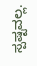ಸ್ಪಷ್ಟವಲ್ಲ.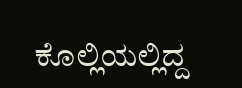ಕೊಲ್ಲಿಯಲ್ಲಿದ್ದ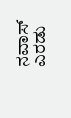ನವಾಸ್ ಎರಡು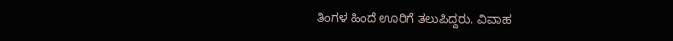ತಿಂಗಳ ಹಿಂದೆ ಊರಿಗೆ ತಲುಪಿದ್ದರು. ವಿವಾಹ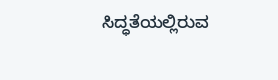ಸಿದ್ಧತೆಯಲ್ಲಿರುವ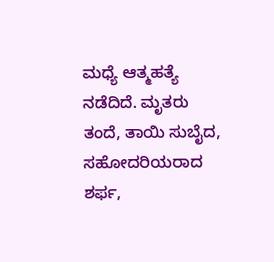ಮಧ್ಯೆ ಆತ್ಮಹತ್ಯೆ ನಡೆದಿದೆ. ಮೃತರು ತಂದೆ, ತಾಯಿ ಸುಬೈದ, ಸಹೋದರಿಯರಾದ ಶರ್ಫ,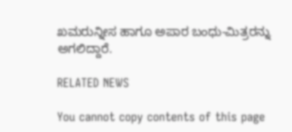ಖಮರುನ್ನೀಸ ಹಾಗೂ ಅಪಾರ ಬಂಧು-ಮಿತ್ರರನ್ನು ಅಗಲಿದ್ದಾರೆ.

RELATED NEWS

You cannot copy contents of this page